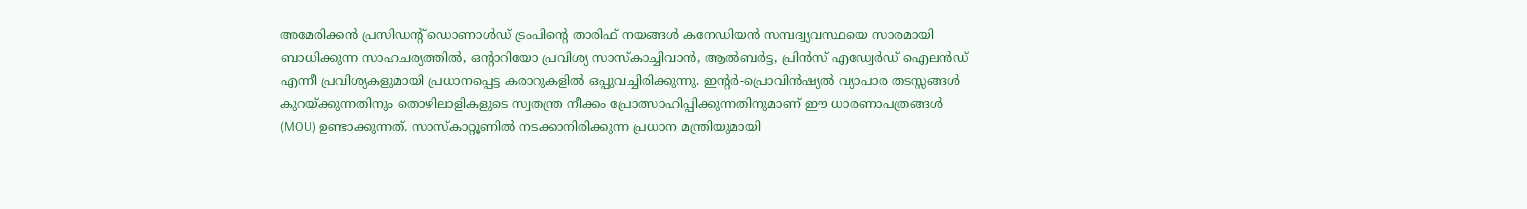അമേരിക്കൻ പ്രസിഡന്റ് ഡൊണാൾഡ് ട്രംപിന്റെ താരിഫ് നയങ്ങൾ കനേഡിയൻ സമ്പദ്വ്യവസ്ഥയെ സാരമായി ബാധിക്കുന്ന സാഹചര്യത്തിൽ, ഒന്റാറിയോ പ്രവിശ്യ സാസ്കാച്ചിവാൻ, ആൽബർട്ട, പ്രിൻസ് എഡ്വേർഡ് ഐലൻഡ് എന്നീ പ്രവിശ്യകളുമായി പ്രധാനപ്പെട്ട കരാറുകളിൽ ഒപ്പുവച്ചിരിക്കുന്നു. ഇന്റർ-പ്രൊവിൻഷ്യൽ വ്യാപാര തടസ്സങ്ങൾ കുറയ്ക്കുന്നതിനും തൊഴിലാളികളുടെ സ്വതന്ത്ര നീക്കം പ്രോത്സാഹിപ്പിക്കുന്നതിനുമാണ് ഈ ധാരണാപത്രങ്ങൾ (MOU) ഉണ്ടാക്കുന്നത്. സാസ്കാറ്റൂണിൽ നടക്കാനിരിക്കുന്ന പ്രധാന മന്ത്രിയുമായി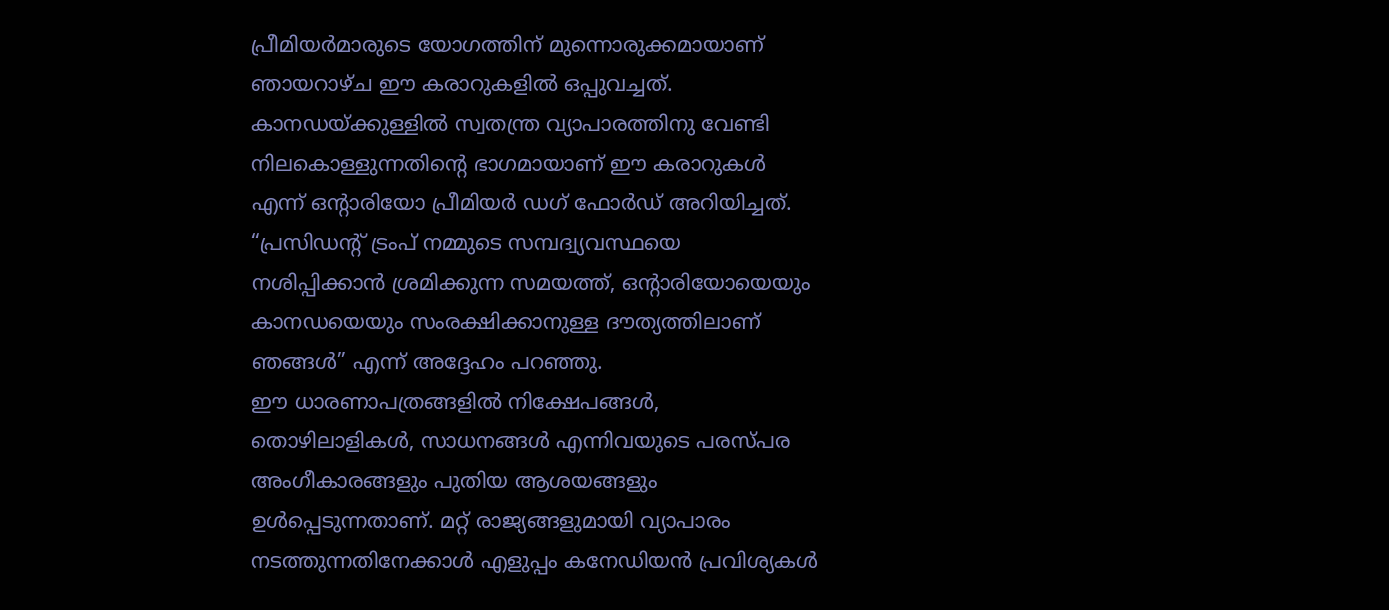പ്രീമിയർമാരുടെ യോഗത്തിന് മുന്നൊരുക്കമായാണ് ഞായറാഴ്ച ഈ കരാറുകളിൽ ഒപ്പുവച്ചത്.
കാനഡയ്ക്കുള്ളിൽ സ്വതന്ത്ര വ്യാപാരത്തിനു വേണ്ടി നിലകൊള്ളുന്നതിന്റെ ഭാഗമായാണ് ഈ കരാറുകൾ എന്ന് ഒന്റാരിയോ പ്രീമിയർ ഡഗ് ഫോർഡ് അറിയിച്ചത്.
“പ്രസിഡന്റ് ട്രംപ് നമ്മുടെ സമ്പദ്വ്യവസ്ഥയെ നശിപ്പിക്കാൻ ശ്രമിക്കുന്ന സമയത്ത്, ഒന്റാരിയോയെയും കാനഡയെയും സംരക്ഷിക്കാനുള്ള ദൗത്യത്തിലാണ് ഞങ്ങൾ” എന്ന് അദ്ദേഹം പറഞ്ഞു.
ഈ ധാരണാപത്രങ്ങളിൽ നിക്ഷേപങ്ങൾ, തൊഴിലാളികൾ, സാധനങ്ങൾ എന്നിവയുടെ പരസ്പര അംഗീകാരങ്ങളും പുതിയ ആശയങ്ങളും ഉൾപ്പെടുന്നതാണ്. മറ്റ് രാജ്യങ്ങളുമായി വ്യാപാരം നടത്തുന്നതിനേക്കാൾ എളുപ്പം കനേഡിയൻ പ്രവിശ്യകൾ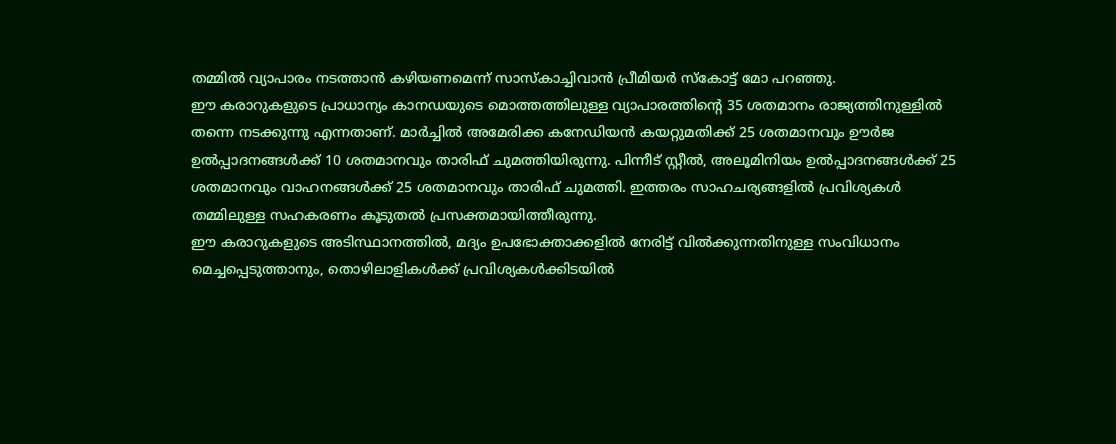തമ്മിൽ വ്യാപാരം നടത്താൻ കഴിയണമെന്ന് സാസ്കാച്ചിവാൻ പ്രീമിയർ സ്കോട്ട് മോ പറഞ്ഞു.
ഈ കരാറുകളുടെ പ്രാധാന്യം കാനഡയുടെ മൊത്തത്തിലുള്ള വ്യാപാരത്തിന്റെ 35 ശതമാനം രാജ്യത്തിനുള്ളിൽ തന്നെ നടക്കുന്നു എന്നതാണ്. മാർച്ചിൽ അമേരിക്ക കനേഡിയൻ കയറ്റുമതിക്ക് 25 ശതമാനവും ഊർജ ഉൽപ്പാദനങ്ങൾക്ക് 10 ശതമാനവും താരിഫ് ചുമത്തിയിരുന്നു. പിന്നീട് സ്റ്റീൽ, അലൂമിനിയം ഉൽപ്പാദനങ്ങൾക്ക് 25 ശതമാനവും വാഹനങ്ങൾക്ക് 25 ശതമാനവും താരിഫ് ചുമത്തി. ഇത്തരം സാഹചര്യങ്ങളിൽ പ്രവിശ്യകൾ തമ്മിലുള്ള സഹകരണം കൂടുതൽ പ്രസക്തമായിത്തീരുന്നു.
ഈ കരാറുകളുടെ അടിസ്ഥാനത്തിൽ, മദ്യം ഉപഭോക്താക്കളിൽ നേരിട്ട് വിൽക്കുന്നതിനുള്ള സംവിധാനം മെച്ചപ്പെടുത്താനും, തൊഴിലാളികൾക്ക് പ്രവിശ്യകൾക്കിടയിൽ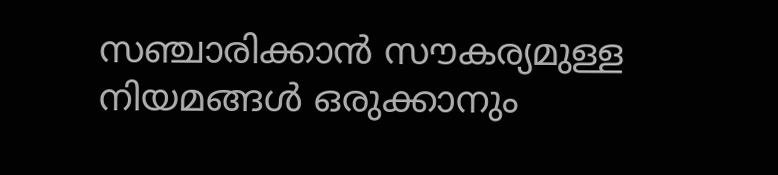സഞ്ചാരിക്കാൻ സൗകര്യമുള്ള നിയമങ്ങൾ ഒരുക്കാനും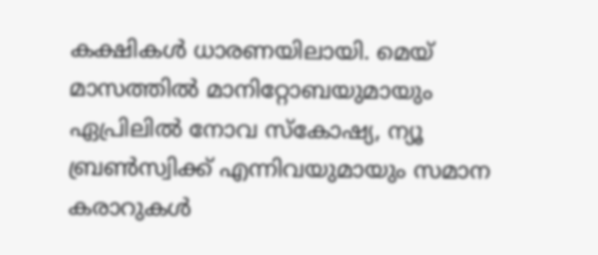കക്ഷികൾ ധാരണയിലായി. മെയ് മാസത്തിൽ മാനിറ്റോബയുമായും ഏപ്രിലിൽ നോവ സ്കോഷ്യ, ന്യൂ ബ്രൺസ്വിക്ക് എന്നിവയുമായും സമാന കരാറുകൾ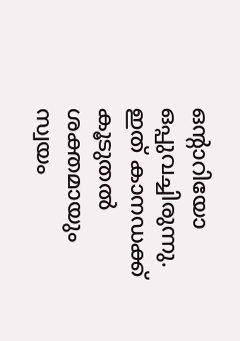ഒന്റാറിയോ ഒപ്പുവച്ചിരുന്നു. ഇത് കാനഡക്ക് കൂടുതൽ ശക്തമായും സ്വയം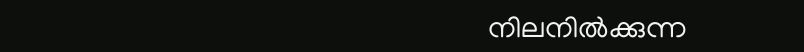നിലനിൽക്കുന്ന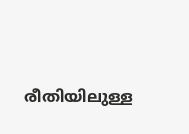രീതിയിലുള്ള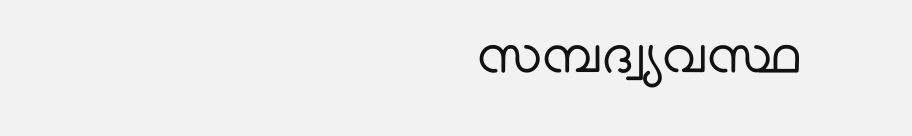സമ്പദ്വ്യവസ്ഥ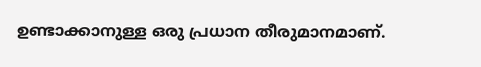ഉണ്ടാക്കാനുള്ള ഒരു പ്രധാന തീരുമാനമാണ്.